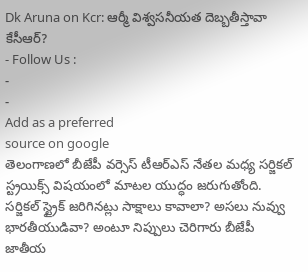Dk Aruna on Kcr: ఆర్మీ విశ్వసనీయత దెబ్బతీస్తావా కేసీఆర్?
- Follow Us :
-
-
Add as a preferred
source on google
తెలంగాణలో బీజేపీ వర్సెస్ టీఆర్ఎస్ నేతల మధ్య సర్జికల్ స్ట్రయిక్స్ విషయంలో మాటల యుద్ధం జరుగుతోంది. సర్జికల్ స్ట్రైక్ జరిగినట్లు సాక్షాలు కావాలా? అసలు నువ్వు భారతీయుడివా? అంటూ నిప్పులు చెరిగారు బీజేపీ జాతీయ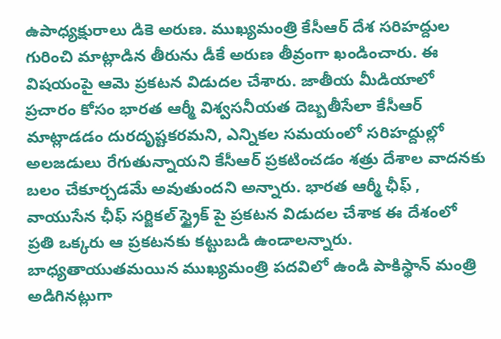ఉపాధ్యక్షురాలు డికె అరుణ. ముఖ్యమంత్రి కేసీఆర్ దేశ సరిహద్దుల గురించి మాట్లాడిన తీరును డీకే అరుణ తీవ్రంగా ఖండించారు. ఈ విషయంపై ఆమె ప్రకటన విడుదల చేశారు. జాతీయ మీడియాలో ప్రచారం కోసం భారత ఆర్మీ విశ్వసనీయత దెబ్బతీసేలా కేసీఆర్ మాట్లాడడం దురదృష్టకరమని, ఎన్నికల సమయంలో సరిహద్దుల్లో అలజడులు రేగుతున్నాయని కేసీఆర్ ప్రకటించడం శత్రు దేశాల వాదనకు బలం చేకూర్చడమే అవుతుందని అన్నారు. భారత ఆర్మీ ఛీఫ్ , వాయుసేన ఛీఫ్ సర్జికల్ స్ట్రైక్ పై ప్రకటన విడుదల చేశాక ఈ దేశంలో ప్రతి ఒక్కరు ఆ ప్రకటనకు కట్టుబడి ఉండాలన్నారు.
బాధ్యతాయుతమయిన ముఖ్యమంత్రి పదవిలో ఉండి పాకిస్థాన్ మంత్రి అడిగినట్లుగా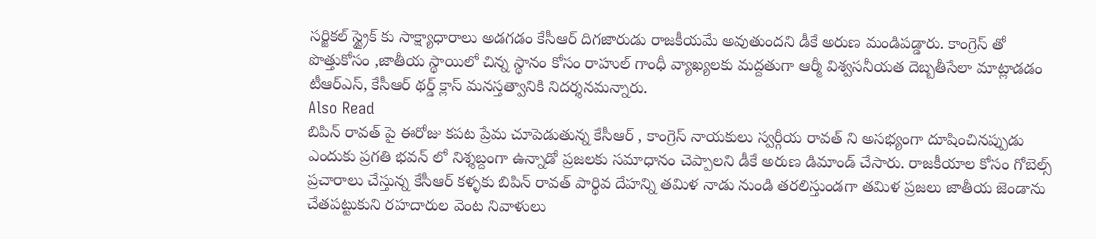సర్జికల్ స్ట్రైక్ కు సాక్ష్యాధారాలు అడగడం కేసీఆర్ దిగజారుడు రాజకీయమే అవుతుందని డీకే అరుణ మండిపడ్డారు. కాంగ్రెస్ తో పొత్తుకోసం ,జాతీయ స్థాయిలో చిన్న స్థానం కోసం రాహుల్ గాంధీ వ్యాఖ్యలకు మద్దతుగా ఆర్మీ విశ్వసనీయత దెబ్బతీసేలా మాట్లాడడం టీఆర్ఎస్, కేసీఆర్ థర్డ్ క్లాస్ మనస్తత్వానికి నిదర్శనమన్నారు.
Also Read
బిపిన్ రావత్ పై ఈరోజు కపట ప్రేమ చూపెడుతున్న కేసీఆర్ , కాంగ్రెస్ నాయకులు స్వర్గీయ రావత్ ని అసభ్యంగా దూషించినప్పుడు ఎందుకు ప్రగతి భవన్ లో నిశ్శబ్దంగా ఉన్నాడో ప్రజలకు సమాధానం చెప్పాలని డీకే అరుణ డిమాండ్ చేసారు. రాజకీయాల కోసం గోబెల్స్ ప్రచారాలు చేస్తున్న కేసీఆర్ కళ్ళకు బిపిన్ రావత్ పార్థివ దేహన్ని తమిళ నాడు నుండి తరలిస్తుండగా తమిళ ప్రజలు జాతీయ జెండాను చేతపట్టుకుని రహదారుల వెంట నివాళులు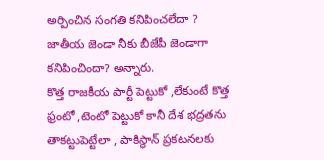అర్పించిన సంగతి కనిపించలేదా ? జాతీయ జెండా నీకు బీజేపీ జెండాగా కనిపించిందా? అన్నారు.
కొత్త రాజకీయ పార్టీ పెట్టుకో ,లేకుంటే కొత్త ఫ్రంటో ,టెంటో పెట్టుకో కానీ దేశ భద్రతను తాకట్టుపెట్టేలా , పాకిస్థాన్ ప్రకటనలకు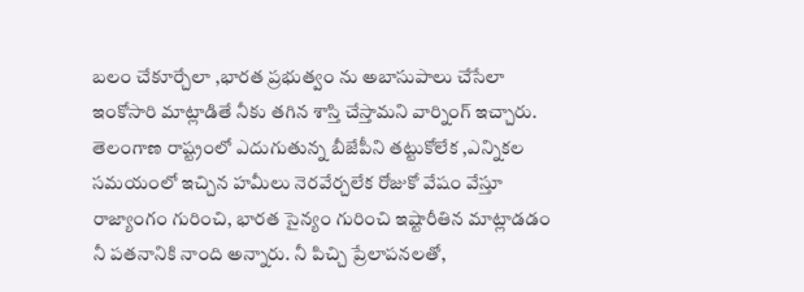బలం చేకూర్చేలా ,భారత ప్రభుత్వం ను అబాసుపాలు చేసేలా ఇంకోసారి మాట్లాడితే నీకు తగిన శాస్తి చేస్తామని వార్నింగ్ ఇచ్చారు. తెలంగాణ రాష్ట్రంలో ఎదుగుతున్న బీజేపీని తట్టుకోలేక ,ఎన్నికల సమయంలో ఇచ్చిన హమీలు నెరవేర్చలేక రోజుకో వేషం వేస్తూ రాజ్యాంగం గురించి, భారత సైన్యం గురించి ఇష్టారీతిన మాట్లాడడం నీ పతనానికి నాంది అన్నారు. నీ పిచ్చి ప్రేలాపనలతో,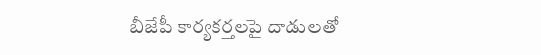బీజేపీ కార్యకర్తలపై దాడులతో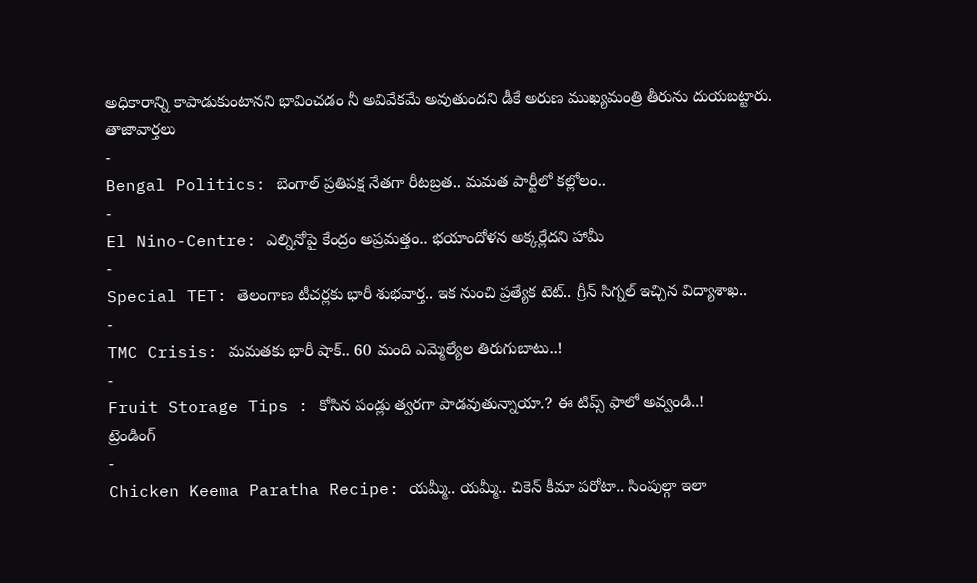అధికారాన్ని కాపాడుకుంటానని భావించడం నీ అవివేకమే అవుతుందని డీకే అరుణ ముఖ్యమంత్రి తీరును దుయబట్టారు.
తాజావార్తలు
-
Bengal Politics: బెంగాల్ ప్రతిపక్ష నేతగా రీటబ్రత.. మమత పార్టీలో కల్లోలం..
-
El Nino-Centre: ఎల్నినోపై కేంద్రం అప్రమత్తం.. భయాందోళన అక్కర్లేదని హామీ
-
Special TET: తెలంగాణ టీచర్లకు భారీ శుభవార్త.. ఇక నుంచి ప్రత్యేక టెట్.. గ్రీన్ సిగ్నల్ ఇచ్చిన విద్యాశాఖ..
-
TMC Crisis: మమతకు భారీ షాక్.. 60 మంది ఎమ్మెల్యేల తిరుగుబాటు..!
-
Fruit Storage Tips : కోసిన పండ్లు త్వరగా పాడవుతున్నాయా.? ఈ టిప్స్ ఫాలో అవ్వండి..!
ట్రెండింగ్
-
Chicken Keema Paratha Recipe: యమ్మీ.. యమ్మీ.. చికెన్ కీమా పరోటా.. సింపుల్గా ఇలా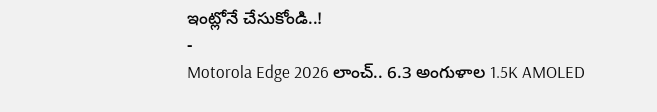ఇంట్లోనే చేసుకోండి..!
-
Motorola Edge 2026 లాంచ్.. 6.3 అంగుళాల 1.5K AMOLED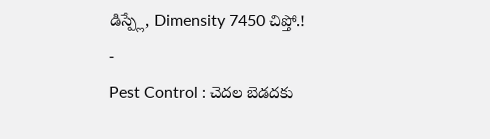డిస్ప్లే, Dimensity 7450 చిప్తో.!
-
Pest Control : చెదల బెడదకు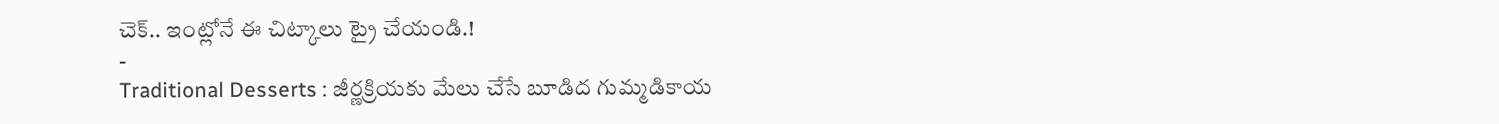చెక్.. ఇంట్లోనే ఈ చిట్కాలు ట్రై చేయండి.!
-
Traditional Desserts : జీర్ణక్రియకు మేలు చేసే బూడిద గుమ్మడికాయ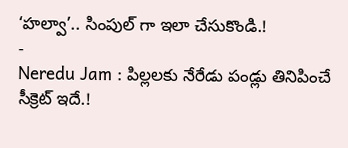‘హల్వా’.. సింపుల్ గా ఇలా చేసుకొండి.!
-
Neredu Jam : పిల్లలకు నేరేడు పండ్లు తినిపించే సీక్రెట్ ఇదే.!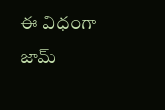ఈ విధంగా జామ్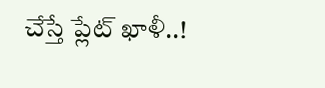చేస్తే ప్లేట్ ఖాళీ..!